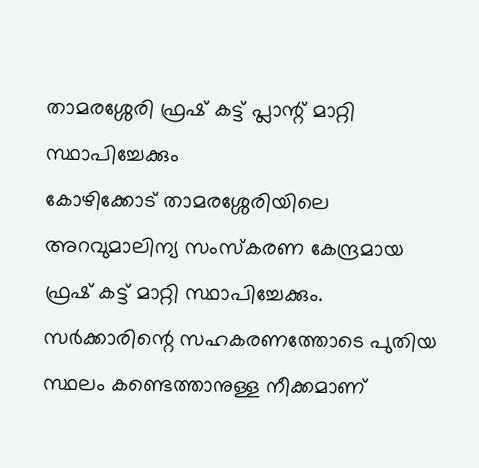താമരശ്ശേരി ഫ്രഷ് കട്ട് പ്ലാന്റ് മാറ്റി സ്ഥാപിച്ചേക്കും
കോഴിക്കോട് താമരശ്ശേരിയിലെ അറവുമാലിന്യ സംസ്കരണ കേന്ദ്രമായ ഫ്രഷ് കട്ട് മാറ്റി സ്ഥാപിച്ചേക്കും. സർക്കാരിന്റെ സഹകരണത്തോടെ പുതിയ സ്ഥലം കണ്ടെത്താനുള്ള നീക്കമാണ്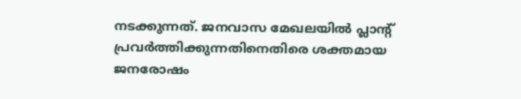നടക്കുന്നത്. ജനവാസ മേഖലയിൽ പ്ലാന്റ് പ്രവർത്തിക്കുന്നതിനെതിരെ ശക്തമായ ജനരോഷം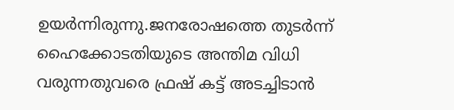ഉയർന്നിരുന്നു.ജനരോഷത്തെ തുടർന്ന് ഹൈക്കോടതിയുടെ അന്തിമ വിധി വരുന്നതുവരെ ഫ്രഷ് കട്ട് അടച്ചിടാൻ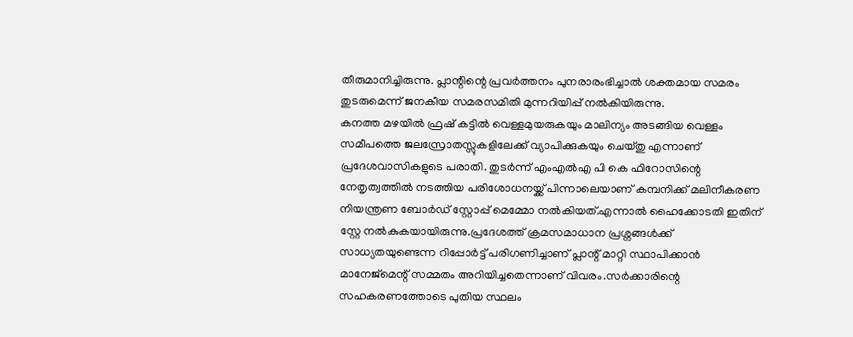തീരുമാനിച്ചിരുന്നു. പ്ലാന്റിന്റെ പ്രവർത്തനം പുനരാരംഭിച്ചാൽ ശക്തമായ സമരം തുടരുമെന്ന് ജനകീയ സമരസമിതി മുന്നറിയിപ്പ് നൽകിയിരുന്നു.
കനത്ത മഴയിൽ ഫ്രഷ് കട്ടിൽ വെള്ളമുയരുകയും മാലിന്യം അടങ്ങിയ വെള്ളം സമീപത്തെ ജലസ്രോതസ്സുകളിലേക്ക് വ്യാപിക്കുകയും ചെയ്തു എന്നാണ് പ്രദേശവാസികളുടെ പരാതി. തുടർന്ന് എംഎൽഎ പി കെ ഫിറോസിന്റെ നേതൃത്വത്തിൽ നടത്തിയ പരിശോധനയ്ക്ക് പിന്നാലെയാണ് കമ്പനിക്ക് മലിനീകരണ നിയന്ത്രണ ബോർഡ് സ്റ്റോപ്പ് മെമ്മോ നൽകിയത്.എന്നാൽ ഹൈക്കോടതി ഇതിന് സ്റ്റേ നൽകുകയായിരുന്നു.പ്രദേശത്ത് ക്രമസമാധാന പ്രശ്നങ്ങൾക്ക് സാധ്യതയുണ്ടെന്ന റിപ്പോർട്ട് പരിഗണിച്ചാണ് പ്ലാന്റ് മാറ്റി സ്ഥാപിക്കാൻ മാനേജ്മെന്റ് സമ്മതം അറിയിച്ചതെന്നാണ് വിവരം.സർക്കാരിന്റെ സഹകരണത്തോടെ പുതിയ സ്ഥലം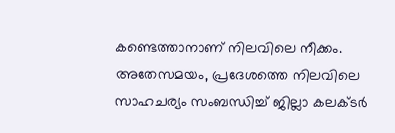കണ്ടെത്താനാണ് നിലവിലെ നീക്കം. അതേസമയം, പ്രദേശത്തെ നിലവിലെ സാഹചര്യം സംബന്ധിച്ച് ജില്ലാ കലക്ടർ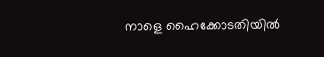നാളെ ഹൈക്കോടതിയിൽ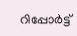റിപ്പോർട്ട്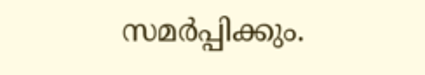സമർപ്പിക്കും.